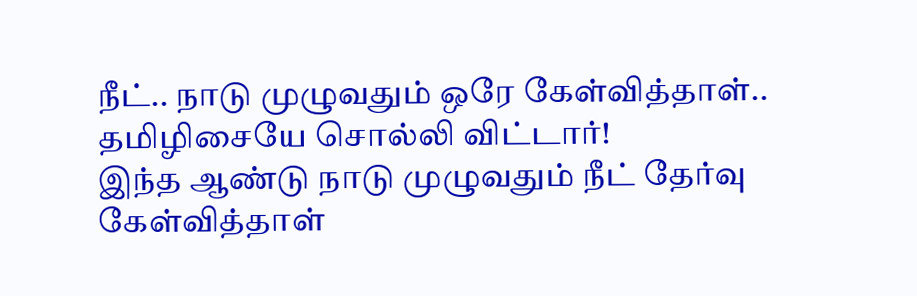நீட்.. நாடு முழுவதும் ஒரே கேள்வித்தாள்.. தமிழிசையே சொல்லி விட்டார்!
இந்த ஆண்டு நாடு முழுவதும் நீட் தேர்வு கேள்வித்தாள்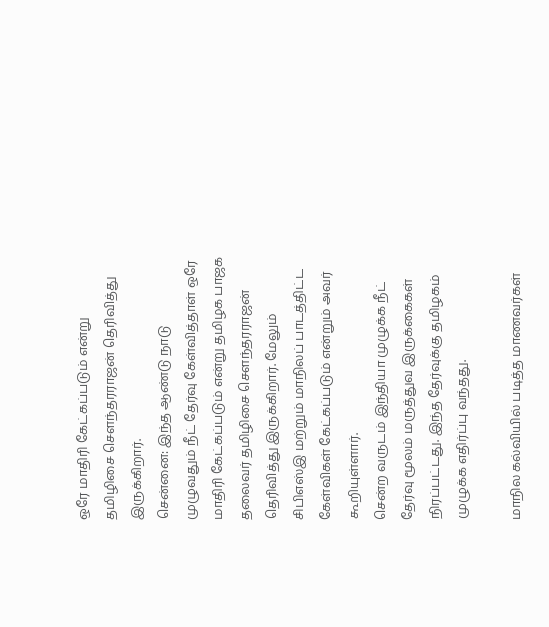ஒரே மாதிரி கேட்கப்படும் என்று தமிழிசை சௌந்தரராஜன் தெரிவித்து இருக்கிறார்.
சென்னை: இந்த ஆண்டு நாடு முழுவதும் நீட் தேர்வு கேள்வித்தாள் ஒரே மாதிரி கேட்கப்படும் என்று தமிழக பாஜக தலைவர் தமிழிசை சௌந்தரராஜன் தெரிவித்து இருக்கிறார். மேலும் சிபிஎஸ்இ மற்றும் மாநிலப் பாடத்திட்ட கேள்விகள் கேட்கப்படும் என்றும் அவர் கூறியுள்ளார்.
சென்ற வருடம் இந்தியா முழுக்க நீட் தேர்வு மூலம் மருத்துவ இருக்கைகள் நிரப்பட்டது. இந்த தேர்வுக்கு தமிழகம் முழுக்க எதிர்ப்பு வந்தது.

மாநில கல்வியில் படித்த மாணவர்கள்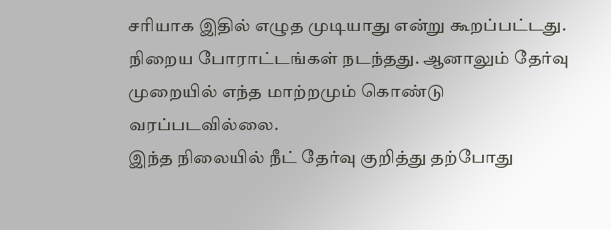சரியாக இதில் எழுத முடியாது என்று கூறப்பட்டது. நிறைய போராட்டங்கள் நடந்தது. ஆனாலும் தேர்வு முறையில் எந்த மாற்றமும் கொண்டு வரப்படவில்லை.
இந்த நிலையில் நீட் தேர்வு குறித்து தற்போது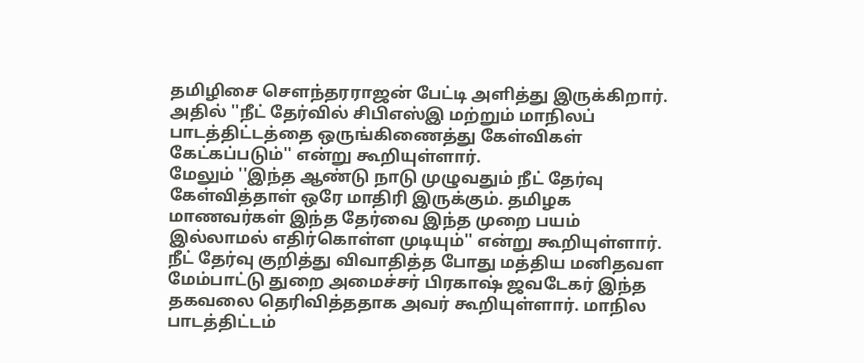தமிழிசை சௌந்தரராஜன் பேட்டி அளித்து இருக்கிறார். அதில் ''நீட் தேர்வில் சிபிஎஸ்இ மற்றும் மாநிலப் பாடத்திட்டத்தை ஒருங்கிணைத்து கேள்விகள் கேட்கப்படும்'' என்று கூறியுள்ளார்.
மேலும் ''இந்த ஆண்டு நாடு முழுவதும் நீட் தேர்வு கேள்வித்தாள் ஒரே மாதிரி இருக்கும். தமிழக மாணவர்கள் இந்த தேர்வை இந்த முறை பயம் இல்லாமல் எதிர்கொள்ள முடியும்'' என்று கூறியுள்ளார்.
நீட் தேர்வு குறித்து விவாதித்த போது மத்திய மனிதவள மேம்பாட்டு துறை அமைச்சர் பிரகாஷ் ஜவடேகர் இந்த தகவலை தெரிவித்ததாக அவர் கூறியுள்ளார். மாநில பாடத்திட்டம்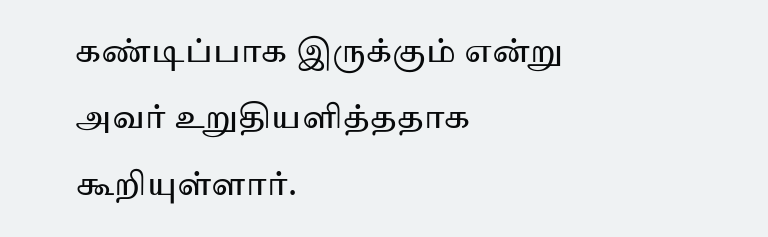கண்டிப்பாக இருக்கும் என்று அவர் உறுதியளித்ததாக கூறியுள்ளார்.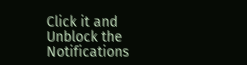Click it and Unblock the Notifications